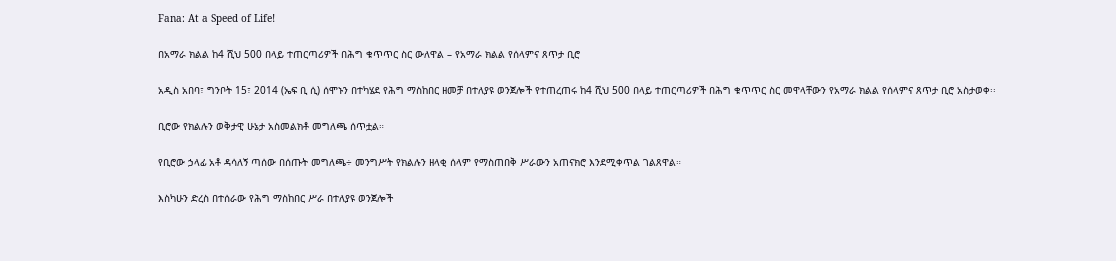Fana: At a Speed of Life!

በአማራ ክልል ከ4 ሺህ 500 በላይ ተጠርጣሪዎች በሕግ ቁጥጥር ስር ውለዋል – የአማራ ክልል የሰላምና ጸጥታ ቢሮ

አዲስ አበባ፣ ግንቦት 15፣ 2014 (ኤፍ ቢ ሲ) ሰሞኑን በተካሄደ የሕግ ማስከበር ዘመቻ በተለያዩ ወንጀሎች የተጠረጠሩ ከ4 ሺህ 500 በላይ ተጠርጣሪዎች በሕግ ቁጥጥር ስር መዋላቸውን የአማራ ክልል የሰላምና ጸጥታ ቢሮ አስታወቀ፡፡

ቢሮው የክልሉን ወቅታዊ ሁኔታ አስመልክቶ መግለጫ ሰጥቷል።

የቢሮው ኃላፊ አቶ ዳሳለኝ ጣሰው በሰጡት መግለጫ÷ መንግሥት የክልሉን ዘላቂ ሰላም የማስጠበቅ ሥራውን አጠናክሮ እንደሚቀጥል ገልጸዋል።

እስካሁን ድረስ በተሰራው የሕግ ማስከበር ሥራ በተለያዩ ወንጀሎች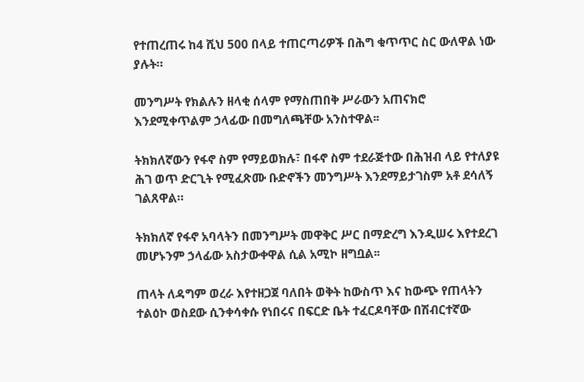የተጠረጠሩ ከ4 ሺህ 500 በላይ ተጠርጣሪዎች በሕግ ቁጥጥር ስር ውለዋል ነው ያሉት።

መንግሥት የክልሉን ዘላቂ ሰላም የማስጠበቅ ሥራውን አጠናክሮ እንደሚቀጥልም ኃላፊው በመግለጫቸው አንስተዋል፡፡

ትክክለኛውን የፋኖ ስም የማይወክሉ፣ በፋኖ ስም ተደራጅተው በሕዝብ ላይ የተለያዩ ሕገ ወጥ ድርጊት የሚፈጽሙ ቡድኖችን መንግሥት እንደማይታገስም አቶ ደሳለኝ ገልጸዋል።

ትክክለኛ የፋኖ አባላትን በመንግሥት መዋቅር ሥር በማድረግ እንዲሠሩ እየተደረገ መሆኑንም ኃላፊው አስታውቀዋል ሲል አሚኮ ዘግቧል፡፡

ጠላት ለዳግም ወረራ እየተዘጋጀ ባለበት ወቅት ከውስጥ እና ከውጭ የጠላትን ተልዕኮ ወስደው ሲንቀሳቀሱ የነበሩና በፍርድ ቤት ተፈርዶባቸው በሽብርተኛው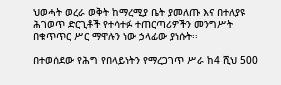ህወሓት ወረራ ወቅት ከማረሚያ ቤት ያመለጡ እና በተለያዩ ሕገወጥ ድርጊቶች የተሳተፉ ተጠርጣሪዎችን መንግሥት በቁጥጥር ሥር ማዋሉን ነው ኃላፊው ያነሱት፡፡

በተወሰደው የሕግ የበላይነትን የማረጋገጥ ሥራ ከ4 ሺህ 500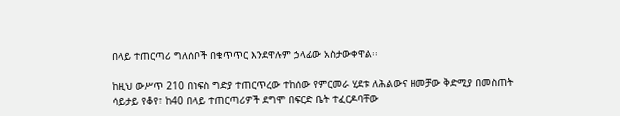በላይ ተጠርጣሪ ግለሰቦች በቁጥጥር እንደዋሉም ኃላፊው አስታውቀዋል፡፡

ከዚህ ውሥጥ 210 በነፍስ ግድያ ተጠርጥረው ተከሰው የምርመራ ሂደቱ ለሕልውና ዘመቻው ቅድሚያ በመስጠት ሳይታይ የቆየ፣ ከ40 በላይ ተጠርጣሪዎች ደግሞ በፍርድ ቤት ተፈርዶባቸው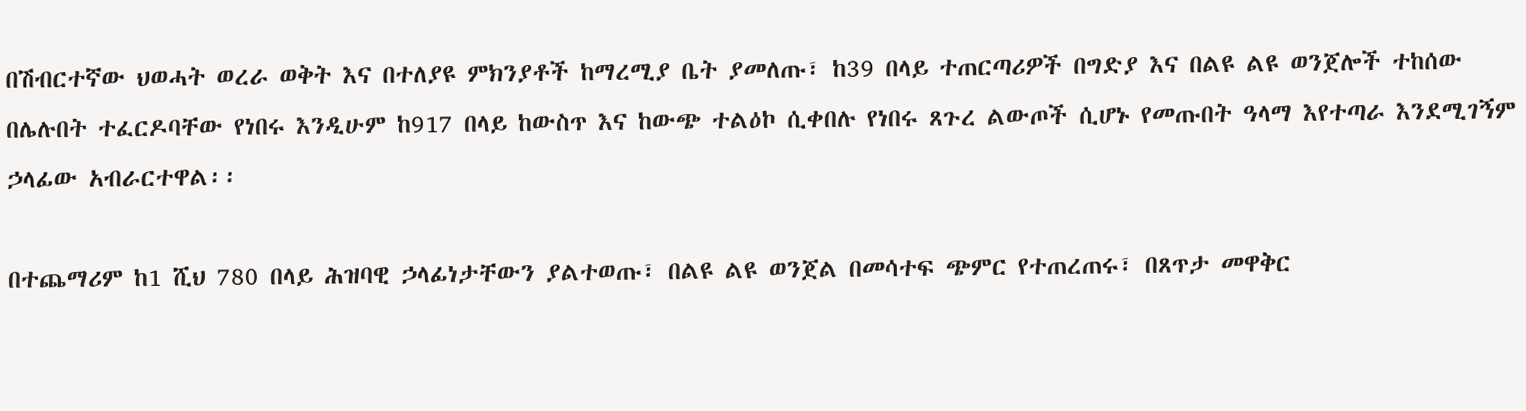በሽብርተኛው ህወሓት ወረራ ወቅት እና በተለያዩ ምክንያቶች ከማረሚያ ቤት ያመለጡ፣ ከ39 በላይ ተጠርጣሪዎች በግድያ እና በልዩ ልዩ ወንጀሎች ተከሰው በሌሉበት ተፈርዶባቸው የነበሩ እንዲሁም ከ917 በላይ ከውስጥ እና ከውጭ ተልዕኮ ሲቀበሉ የነበሩ ጸጉረ ልውጦች ሲሆኑ የመጡበት ዓላማ እየተጣራ እንደሚገኝም ኃላፊው አብራርተዋል፡፡

በተጨማሪም ከ1 ሺህ 780 በላይ ሕዝባዊ ኃላፊነታቸውን ያልተወጡ፣ በልዩ ልዩ ወንጀል በመሳተፍ ጭምር የተጠረጠሩ፣ በጸጥታ መዋቅር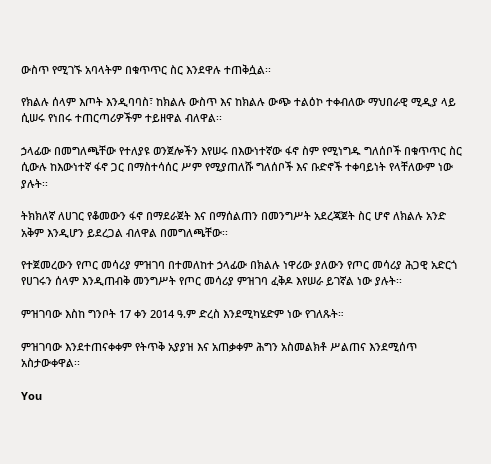ውስጥ የሚገኙ አባላትም በቁጥጥር ስር እንደዋሉ ተጠቅሷል፡፡

የክልሉ ሰላም እጦት እንዲባባስ፣ ከክልሉ ውስጥ እና ከክልሉ ውጭ ተልዕኮ ተቀብለው ማህበራዊ ሚዲያ ላይ ሲሠሩ የነበሩ ተጠርጣሪዎችም ተይዘዋል ብለዋል፡፡

ኃላፊው በመግለጫቸው የተለያዩ ወንጀሎችን እየሠሩ በእውነተኛው ፋኖ ስም የሚነግዱ ግለሰቦች በቁጥጥር ስር ሲውሉ ከእውነተኛ ፋኖ ጋር በማስተሳሰር ሥም የሚያጠለሹ ግለሰቦች እና ቡድኖች ተቀባይነት የላቸለውም ነው ያሉት፡፡

ትክክለኛ ለሀገር የቆመውን ፋኖ በማደራጀት እና በማሰልጠን በመንግሥት አደረጃጀት ስር ሆኖ ለክልሉ አንድ አቅም እንዲሆን ይደረጋል ብለዋል በመግለጫቸው፡፡

የተጀመረውን የጦር መሳሪያ ምዝገባ በተመለከተ ኃላፊው በክልሉ ነዋሪው ያለውን የጦር መሳሪያ ሕጋዊ አድርጎ የሀገሩን ሰላም እንዲጠብቅ መንግሥት የጦር መሳሪያ ምዝገባ ፈቅዶ እየሠራ ይገኛል ነው ያሉት፡፡

ምዝገባው እስከ ግንቦት 17 ቀን 2014 ዓ.ም ድረስ እንደሚካሄድም ነው የገለጹት።

ምዝገባው እንደተጠናቀቀም የትጥቅ አያያዝ እና አጠቃቀም ሕግን አስመልክቶ ሥልጠና እንደሚሰጥ አስታውቀዋል፡፡

You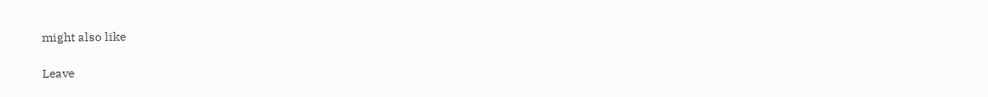might also like

Leave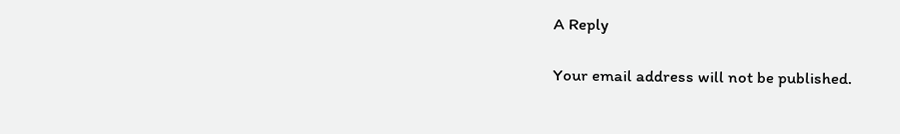A Reply

Your email address will not be published.